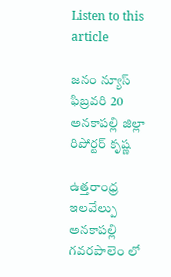Listen to this article

జనం న్యూస్ ఫిబ్రవరి 20 అనకాపల్లి జిల్లా రిపోర్టర్ కృష్ణ

ఉత్తరాంధ్ర ఇలవేల్పు అనకాపల్లి గవరపాలెం లో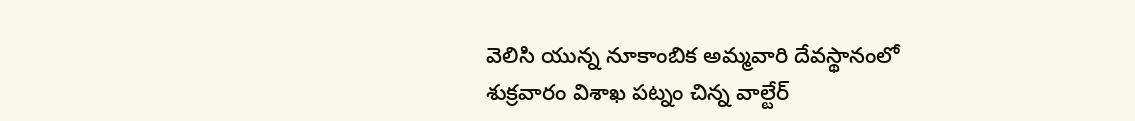వెలిసి యున్న నూకాంబిక అమ్మవారి దేవస్థానంలో శుక్రవారం విశాఖ పట్నం చిన్న వాల్టేర్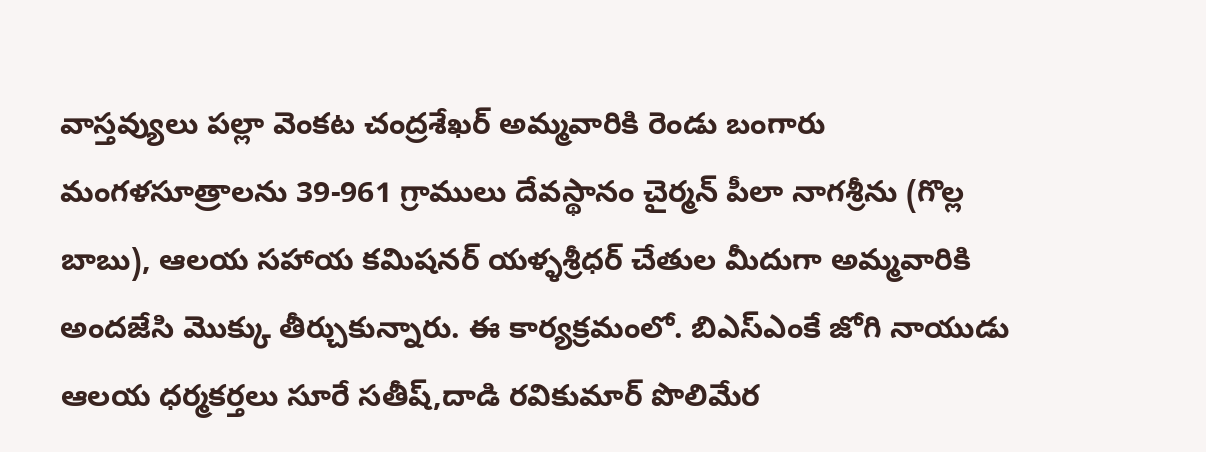వాస్తవ్యులు పల్లా వెంకట చంద్రశేఖర్ అమ్మవారికి రెండు బంగారు మంగళసూత్రాలను 39-961 గ్రాములు దేవస్థానం చైర్మన్ పీలా నాగశ్రీను (గొల్ల బాబు), ఆలయ సహాయ కమిషనర్ యళ్ళశ్రీధర్ చేతుల మీదుగా అమ్మవారికి అందజేసి మొక్కు తీర్చుకున్నారు. ఈ కార్యక్రమంలో. బిఎస్ఎంకే జోగి నాయుడు ఆలయ ధర్మకర్తలు సూరే సతీష్,దాడి రవికుమార్ పొలిమేర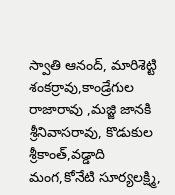స్వాతి ఆనంద్, మారిశెట్టి శంకర్రావు,కాండ్రేగుల రాజారావు ,మజ్జి జానకి శ్రీనివాసరావు, కొడుకుల శ్రీకాంత్,వడ్డాది మంగ,కోనేటి సూర్యలక్ష్మి,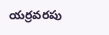యర్రవరపు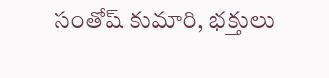సంతోష్ కుమారి, భక్తులు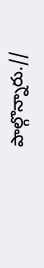పాల్గొన్నారు.//